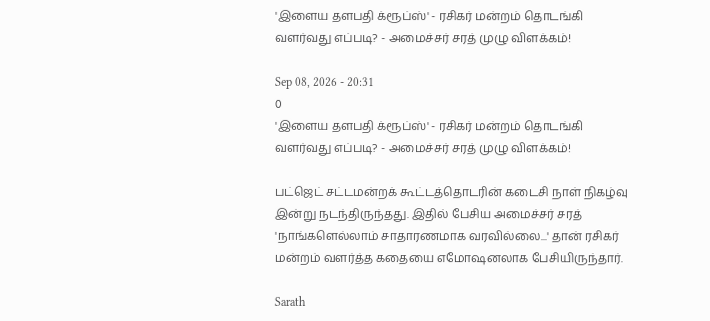'இளைய தளபதி க்ரூப்ஸ்' - ரசிகர் மன்றம் தொடங்கி வளர்வது எப்படி? - அமைச்சர் சரத் முழு விளக்கம்!

Sep 08, 2026 - 20:31
0
'இளைய தளபதி க்ரூப்ஸ்' - ரசிகர் மன்றம் தொடங்கி வளர்வது எப்படி? - அமைச்சர் சரத் முழு விளக்கம்!

பட்ஜெட் சட்டமன்றக் கூட்டத்தொடரின் கடைசி நாள் நிகழ்வு இன்று நடந்திருந்தது. இதில் பேசிய அமைச்சர் சரத் 'நாங்களெல்லாம் சாதாரணமாக வரவில்லை...' தான் ரசிகர் மன்றம் வளர்த்த கதையை எமோஷனலாக பேசியிருந்தார்.

Sarath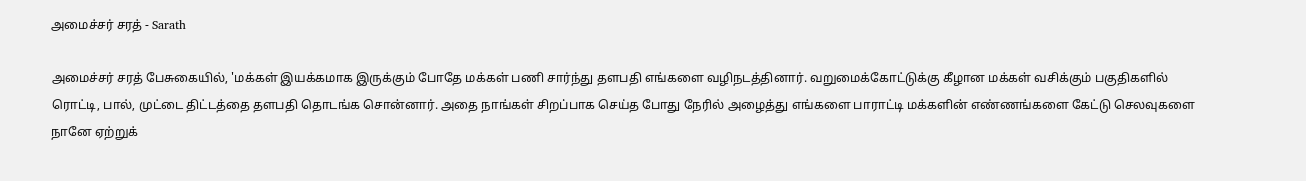அமைச்சர் சரத் - Sarath

அமைச்சர் சரத் பேசுகையில், 'மக்கள் இயக்கமாக இருக்கும் போதே மக்கள் பணி சார்ந்து தளபதி எங்களை வழிநடத்தினார். வறுமைக்கோட்டுக்கு கீழான மக்கள் வசிக்கும் பகுதிகளில் ரொட்டி, பால், முட்டை திட்டத்தை தளபதி தொடங்க சொன்னார். அதை நாங்கள் சிறப்பாக செய்த போது நேரில் அழைத்து எங்களை பாராட்டி மக்களின் எண்ணங்களை கேட்டு செலவுகளை நானே ஏற்றுக்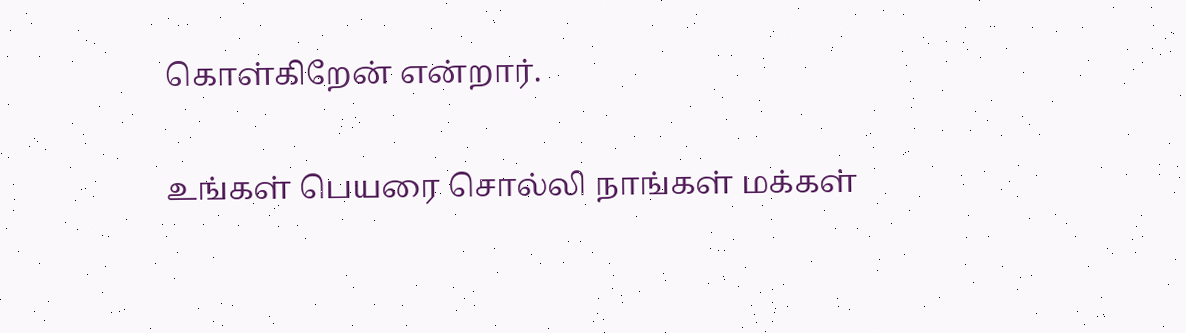கொள்கிறேன் என்றார்.

உங்கள் பெயரை சொல்லி நாங்கள் மக்கள்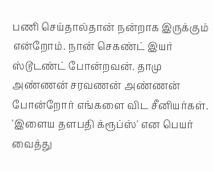பணி செய்தால்தான் நன்றாக இருக்கும் என்றோம். நான் செகண்ட் இயர் ஸ்டூடண்ட் போன்றவன். தாமு அண்ணன் சரவணன் அண்ணன் போன்றோர் எங்களை விட சீனியர்கள். 'இளைய தளபதி க்ரூப்ஸ்' என பெயர் வைத்து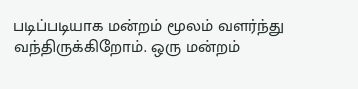படிப்படியாக மன்றம் மூலம் வளர்ந்து வந்திருக்கிறோம். ஒரு மன்றம்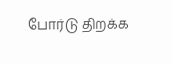போர்டு திறக்க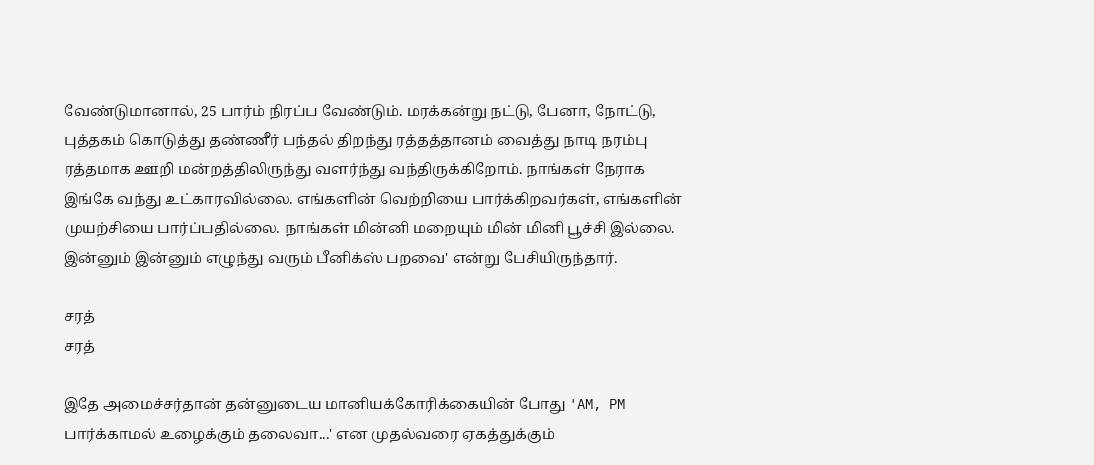வேண்டுமானால், 25 பார்ம் நிரப்ப வேண்டும். மரக்கன்று நட்டு, பேனா, நோட்டு, புத்தகம் கொடுத்து தண்ணீர் பந்தல் திறந்து ரத்தத்தானம் வைத்து நாடி நரம்பு ரத்தமாக ஊறி மன்றத்திலிருந்து வளர்ந்து வந்திருக்கிறோம். நாங்கள் நேராக இங்கே வந்து உட்காரவில்லை. எங்களின் வெற்றியை பார்க்கிறவர்கள், எங்களின் முயற்சியை பார்ப்பதில்லை. நாங்கள் மின்னி மறையும் மின் மினி பூச்சி இல்லை. இன்னும் இன்னும் எழுந்து வரும் பீனிக்ஸ் பறவை' என்று பேசியிருந்தார்.

சரத்
சரத்

இதே அமைச்சர்தான் தன்னுடைய மானியக்கோரிக்கையின் போது 'AM, PM பார்க்காமல் உழைக்கும் தலைவா...' என முதல்வரை ஏகத்துக்கும்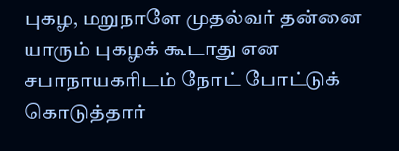புகழ, மறுநாளே முதல்வர் தன்னை யாரும் புகழக் கூடாது என சபாநாயகரிடம் நோட் போட்டுக் கொடுத்தார்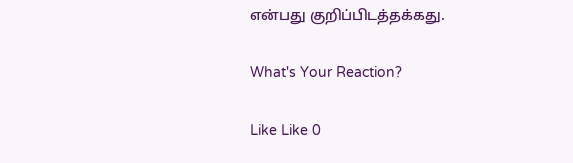என்பது குறிப்பிடத்தக்கது.

What's Your Reaction?

Like Like 0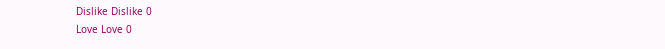Dislike Dislike 0
Love Love 0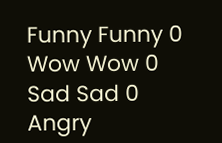Funny Funny 0
Wow Wow 0
Sad Sad 0
Angry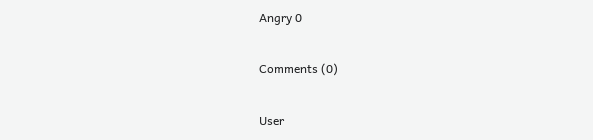Angry 0

Comments (0)

User